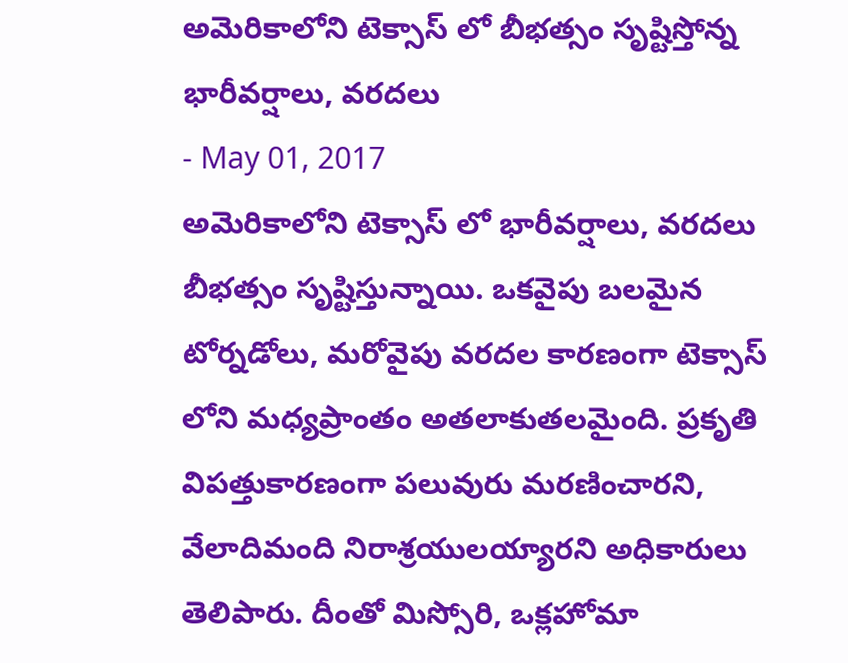అమెరికాలోని టెక్సాస్ లో బీభత్సం సృష్టిస్తోన్న భారీవర్షాలు, వరదలు
- May 01, 2017
అమెరికాలోని టెక్సాస్ లో భారీవర్షాలు, వరదలు బీభత్సం సృష్టిస్తున్నాయి. ఒకవైపు బలమైన టోర్నడోలు, మరోవైపు వరదల కారణంగా టెక్సాస్ లోని మధ్యప్రాంతం అతలాకుతలమైంది. ప్రకృతి విపత్తుకారణంగా పలువురు మరణించారని, వేలాదిమంది నిరాశ్రయులయ్యారని అధికారులు తెలిపారు. దీంతో మిస్సోరి, ఒక్లహోమా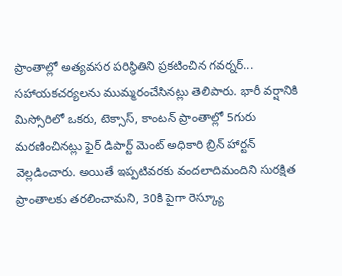ప్రాంతాల్లో అత్యవసర పరిస్థితిని ప్రకటించిన గవర్నర్... సహాయకచర్యలను ముమ్మరంచేసినట్లు తెలిపారు. భారీ వర్షానికి మిస్సోరిలో ఒకరు, టెక్సాస్, కాంటన్ ప్రాంతాల్లో 5గురు మరణించినట్లు ఫైర్ డిపార్ట్ మెంట్ అధికారి బ్రిన్ హార్టన్ వెల్లడించారు. అయితే ఇప్పటివరకు వందలాదిమందిని సురక్షిత ప్రాంతాలకు తరలించామని, 30కి పైగా రెస్క్యూ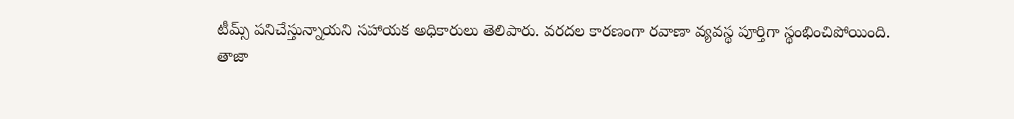టీమ్స్ పనిచేస్తున్నాయని సహాయక అధికారులు తెలిపారు. వరదల కారణంగా రవాణా వ్యవస్థ పూర్తిగా స్థంభించిపోయింది.
తాజా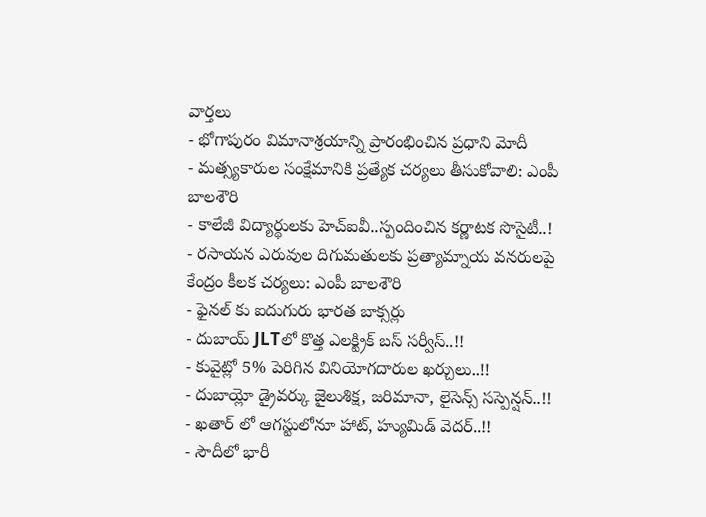వార్తలు
- భోగాపురం విమానాశ్రయాన్ని ప్రారంభించిన ప్రధాని మోదీ
- మత్స్యకారుల సంక్షేమానికి ప్రత్యేక చర్యలు తీసుకోవాలి: ఎంపీ బాలశౌరి
- కాలేజీ విద్యార్థులకు హెచ్ఐవీ..స్పందించిన కర్ణాటక సొసైటీ..!
- రసాయన ఎరువుల దిగుమతులకు ప్రత్యామ్నాయ వనరులపై కేంద్రం కీలక చర్యలు: ఎంపీ బాలశౌరి
- ఫైనల్ కు ఐదుగురు భారత బాక్సర్లు
- దుబాయ్ JLTలో కొత్త ఎలక్ట్రిక్ బస్ సర్వీస్..!!
- కువైట్లో 5% పెరిగిన వినియోగదారుల ఖర్చులు..!!
- దుబాయ్లో డ్రైవర్కు జైలుశిక్ష, జరిమానా, లైసెన్స్ సస్పెన్షన్..!!
- ఖతార్ లో ఆగస్టులోనూ హాట్, హ్యుమిడ్ వెదర్..!!
- సౌదీలో భారీ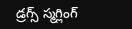డ్రగ్స్ స్మగ్లింగ్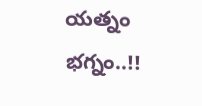యత్నం భగ్నం..!!